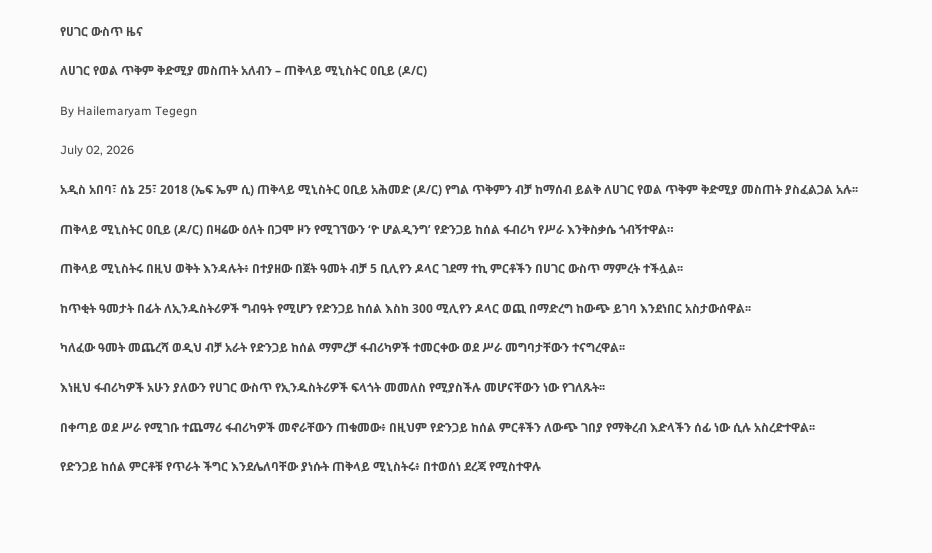የሀገር ውስጥ ዜና

ለሀገር የወል ጥቅም ቅድሚያ መስጠት አለብን – ጠቅላይ ሚኒስትር ዐቢይ (ዶ/ር)

By Hailemaryam Tegegn

July 02, 2026

አዲስ አበባ፣ ሰኔ 25፣ 2018 (ኤፍ ኤም ሲ) ጠቅላይ ሚኒስትር ዐቢይ አሕመድ (ዶ/ር) የግል ጥቅምን ብቻ ከማሰብ ይልቅ ለሀገር የወል ጥቅም ቅድሚያ መስጠት ያስፈልጋል አሉ፡፡

ጠቅላይ ሚኒስትር ዐቢይ (ዶ/ር) በዛሬው ዕለት በጋሞ ዞን የሚገኘውን ‘ዮ ሆልዲንግ’ የድንጋይ ከሰል ፋብሪካ የሥራ እንቅስቃሴ ጎብኝተዋል።

ጠቅላይ ሚኒስትሩ በዚህ ወቅት እንዳሉት፥ በተያዘው በጀት ዓመት ብቻ 5 ቢሊየን ዶላር ገደማ ተኪ ምርቶችን በሀገር ውስጥ ማምረት ተችሏል፡፡

ከጥቂት ዓመታት በፊት ለኢንዱስትሪዎች ግብዓት የሚሆን የድንጋይ ከሰል እስከ 300 ሚሊየን ዶላር ወጪ በማድረግ ከውጭ ይገባ እንደነበር አስታውሰዋል፡፡

ካለፈው ዓመት መጨረሻ ወዲህ ብቻ አራት የድንጋይ ከሰል ማምረቻ ፋብሪካዎች ተመርቀው ወደ ሥራ መግባታቸውን ተናግረዋል፡፡

እነዚህ ፋብሪካዎች አሁን ያለውን የሀገር ውስጥ የኢንዱስትሪዎች ፍላጎት መመለስ የሚያስችሉ መሆናቸውን ነው የገለጹት፡፡

በቀጣይ ወደ ሥራ የሚገቡ ተጨማሪ ፋብሪካዎች መኖራቸውን ጠቁመው፥ በዚህም የድንጋይ ከሰል ምርቶችን ለውጭ ገበያ የማቅረብ እድላችን ሰፊ ነው ሲሉ አስረድተዋል፡፡

የድንጋይ ከሰል ምርቶቹ የጥራት ችግር እንደሌለባቸው ያነሱት ጠቅላይ ሚኒስትሩ፥ በተወሰነ ደረጃ የሚስተዋሉ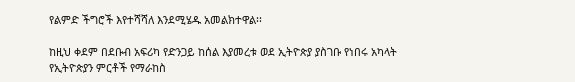የልምድ ችግሮች እየተሻሻለ እንደሚሄዱ አመልክተዋል፡፡

ከዚህ ቀደም በደቡብ አፍሪካ የድንጋይ ከሰል እያመረቱ ወደ ኢትዮጵያ ያስገቡ የነበሩ አካላት የኢትዮጵያን ምርቶች የማራከስ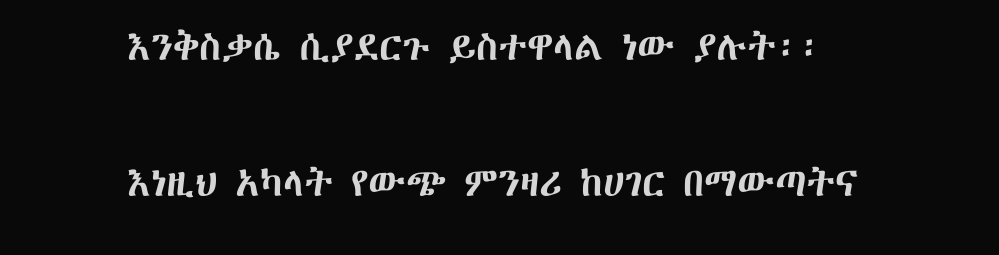እንቅስቃሴ ሲያደርጉ ይስተዋላል ነው ያሉት፡፡

እነዚህ አካላት የውጭ ምንዛሪ ከሀገር በማውጣትና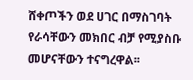ሸቀጦችን ወደ ሀገር በማስገባት የራሳቸውን መክበር ብቻ የሚያስቡ መሆናቸውን ተናግረዋል፡፡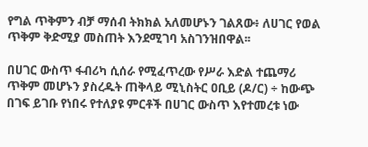የግል ጥቅምን ብቻ ማሰብ ትክክል አለመሆኑን ገልጸው፥ ለሀገር የወል ጥቅም ቅድሚያ መስጠት እንደሚገባ አስገንዝበዋል፡፡

በሀገር ውስጥ ፋብሪካ ሲሰራ የሚፈጥረው የሥራ እድል ተጨማሪ ጥቅም መሆኑን ያስረዱት ጠቅላይ ሚኒስትር ዐቢይ (ዶ/ር) ÷ ከውጭ በገፍ ይገቡ የነበሩ የተለያዩ ምርቶች በሀገር ውስጥ እየተመረቱ ነው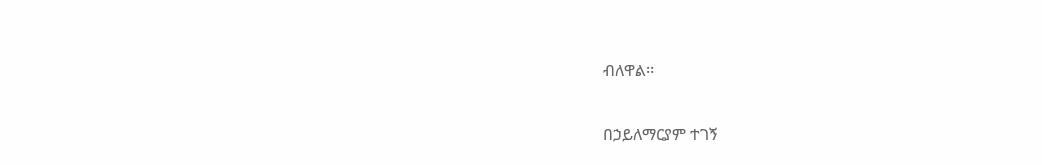ብለዋል፡፡

በኃይለማርያም ተገኝ